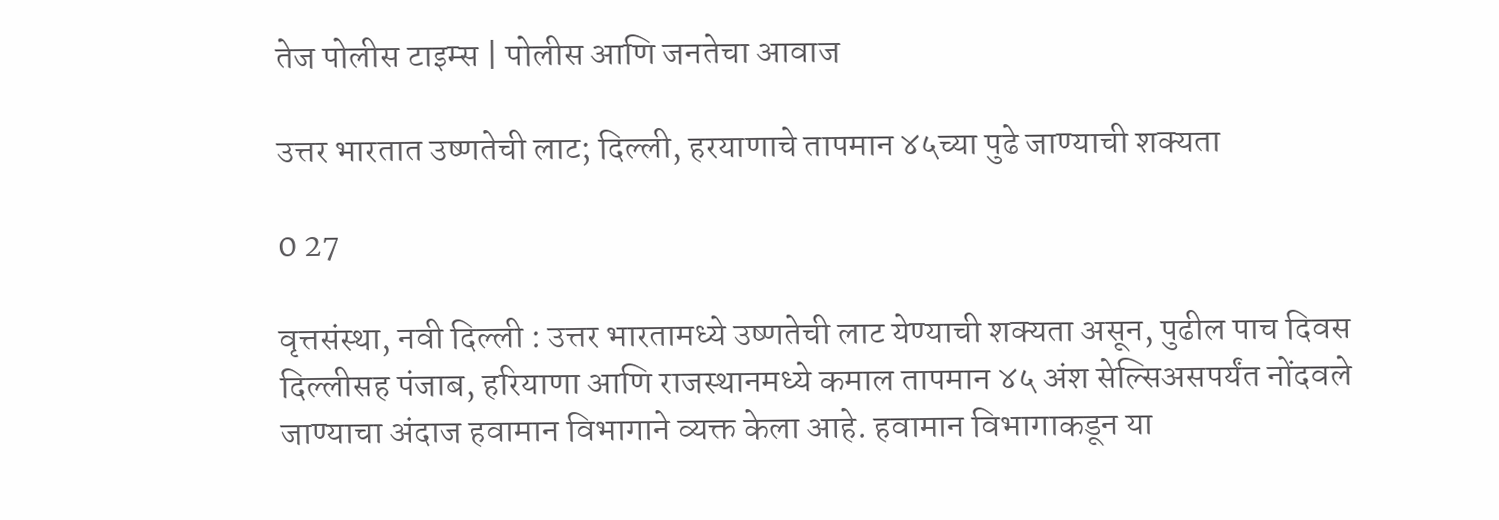तेज पोलीस टाइम्स | पोलीस आणि जनतेचा आवाज

उत्तर भारतात उष्णतेची लाट; दिल्ली, हरयाणाचे तापमान ४५च्या पुढे जाण्याची शक्यता

0 27

वृत्तसंस्था, नवी दिल्ली : उत्तर भारतामध्ये उष्णतेची लाट येण्याची शक्यता असून, पुढील पाच दिवस दिल्लीसह पंजाब, हरियाणा आणि राजस्थानमध्ये कमाल तापमान ४५ अंश सेल्सिअसपर्यंत नोंदवले जाण्याचा अंदाज हवामान विभागाने व्यक्त केला आहे. हवामान विभागाकडून या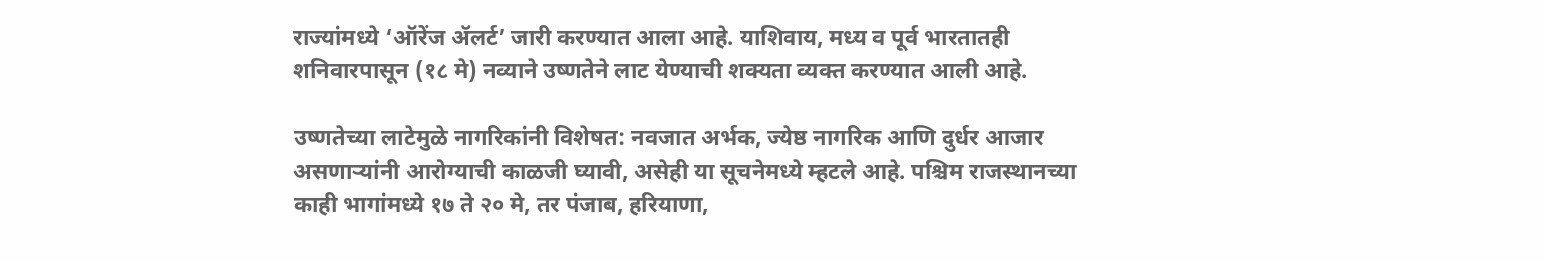राज्यांमध्ये ‘ऑरेंज ॲलर्ट’ जारी करण्यात आला आहे. याशिवाय, मध्य व पूर्व भारतातही शनिवारपासून (१८ मे) नव्याने उष्णतेने लाट येण्याची शक्यता व्यक्त करण्यात आली आहे.

उष्णतेच्या लाटेमुळे नागरिकांनी विशेषत: नवजात अर्भक, ज्येष्ठ नागरिक आणि दुर्धर आजार असणाऱ्यांनी आरोग्याची काळजी घ्यावी, असेही या सूचनेमध्ये म्हटले आहे. पश्चिम राजस्थानच्या काही भागांमध्ये १७ ते २० मे, तर पंजाब, हरियाणा,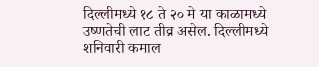दिल्लीमध्ये १८ ते २० मे या काळामध्ये उष्णतेची लाट तीव्र असेल. दिल्लीमध्ये शनिवारी कमाल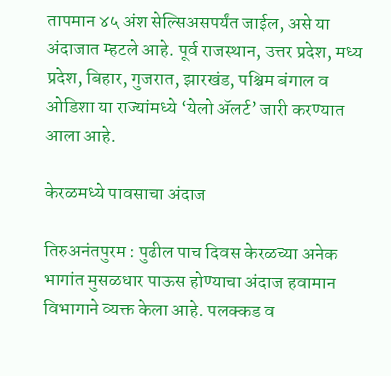तापमान ४५ अंश सेल्सिअसपर्यंत जाईल, असे या अंदाजात म्हटले आहे. पूर्व राजस्थान, उत्तर प्रदेश, मध्य प्रदेश, बिहार, गुजरात, झारखंड, पश्चिम बंगाल व ओडिशा या राज्यांमध्ये ‘येलो ॲलर्ट’ जारी करण्यात आला आहे.

केरळमध्ये पावसाचा अंदाज

तिरुअनंतपुरम : पुढील पाच दिवस केरळच्या अनेक भागांत मुसळधार पाऊस होण्याचा अंदाज हवामान विभागाने व्यक्त केला आहे. पलक्कड व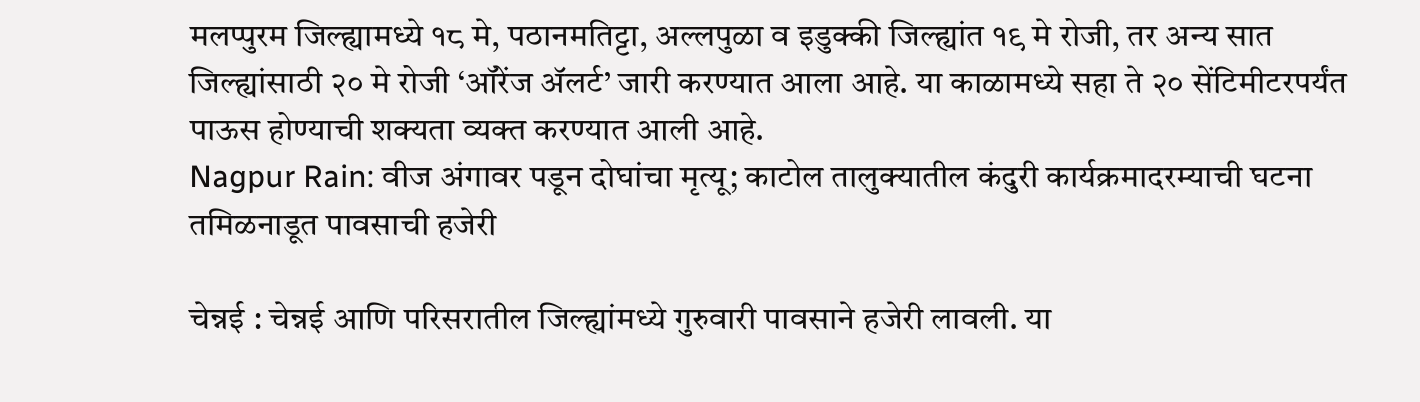मलप्पुरम जिल्ह्यामध्ये १८ मे, पठानमतिट्टा, अल्लपुळा व इडुक्की जिल्ह्यांत १९ मे रोजी, तर अन्य सात जिल्ह्यांसाठी २० मे रोजी ‘ऑरेंज ॲलर्ट’ जारी करण्यात आला आहे. या काळामध्ये सहा ते २० सेंटिमीटरपर्यंत पाऊस होण्याची शक्यता व्यक्त करण्यात आली आहे.
Nagpur Rain: वीज अंगावर पडून दोघांचा मृत्यू; काटोल तालुक्यातील कंदुरी कार्यक्रमादरम्याची घटना
तमिळनाडूत पावसाची हजेरी

चेन्नई : चेन्नई आणि परिसरातील जिल्ह्यांमध्ये गुरुवारी पावसाने हजेरी लावली. या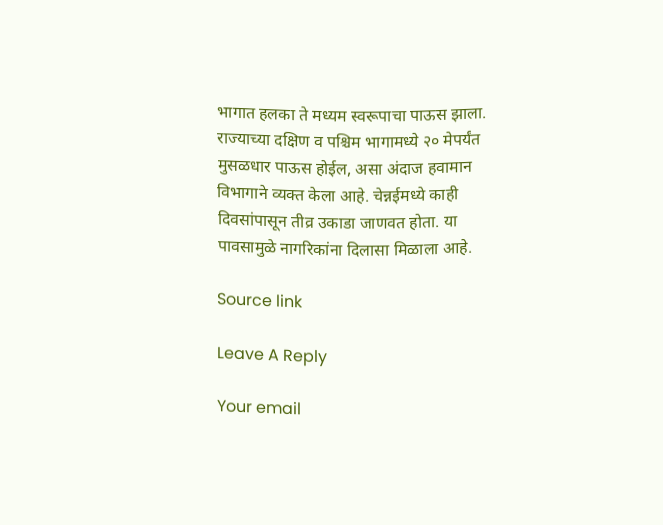भागात हलका ते मध्यम स्वरूपाचा पाऊस झाला. राज्याच्या दक्षिण व पश्चिम भागामध्ये २० मेपर्यंत मुसळधार पाऊस होईल, असा अंदाज हवामान विभागाने व्यक्त केला आहे. चेन्नईमध्ये काही दिवसांपासून तीव्र उकाडा जाणवत होता. या पावसामुळे नागरिकांना दिलासा मिळाला आहे.

Source link

Leave A Reply

Your email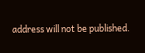address will not be published.